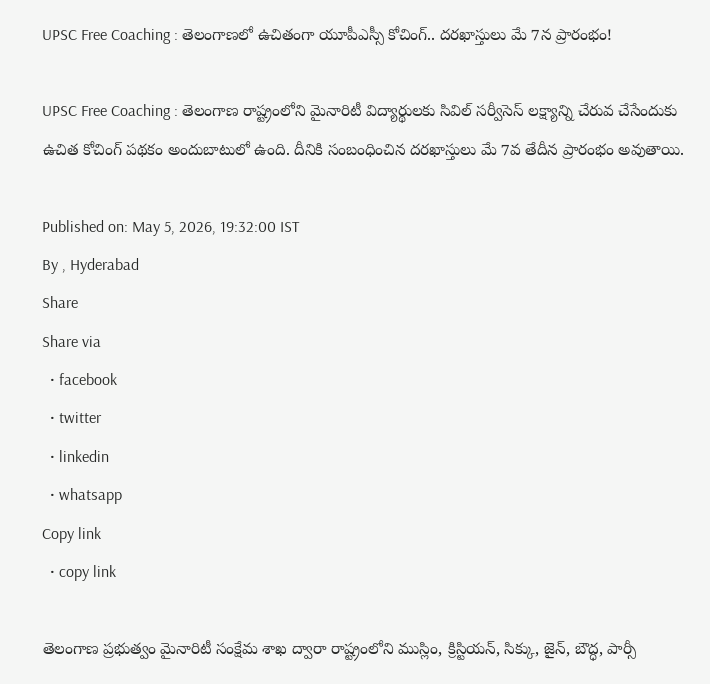UPSC Free Coaching : తెలంగాణలో ఉచితంగా యూపీఎస్సీ కోచింగ్.. దరఖాస్తులు మే 7న ప్రారంభం!

UPSC Free Coaching : తెలంగాణ రాష్ట్రంలోని మైనారిటీ విద్యార్థులకు సివిల్ సర్వీసెస్ లక్ష్యాన్ని చేరువ చేసేందుకు ఉచిత కోచింగ్ పథకం అందుబాటులో ఉంది. దీనికి సంబంధించిన దరఖాస్తులు మే 7వ తేదీన ప్రారంభం అవుతాయి.

Published on: May 5, 2026, 19:32:00 IST
By , Hyderabad
Share
Share via
  • facebook
  • twitter
  • linkedin
  • whatsapp
Copy link
  • copy link

తెలంగాణ ప్రభుత్వం మైనారిటీ సంక్షేమ శాఖ ద్వారా రాష్ట్రంలోని ముస్లిం, క్రిస్టియన్, సిక్కు, జైన్, బౌద్ధ, పార్సీ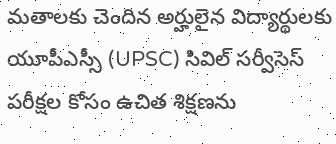మతాలకు చెందిన అర్హులైన విద్యార్థులకు యూపీఎస్సీ (UPSC) సివిల్ సర్వీసెస్ పరీక్షల కోసం ఉచిత శిక్షణను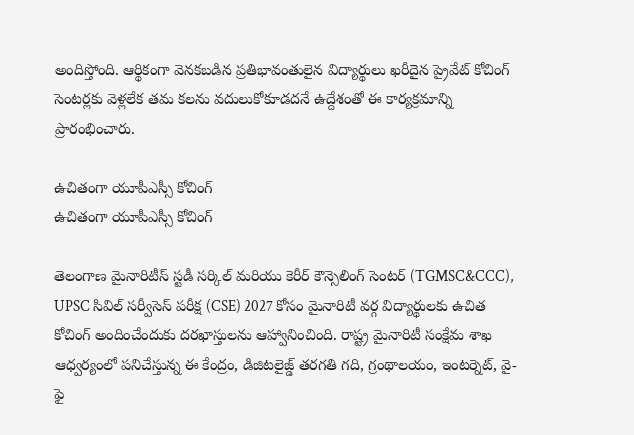అందిస్తోంది. ఆర్థికంగా వెనకబడిన ప్రతిభావంతులైన విద్యార్థులు ఖరీదైన ప్రైవేట్ కోచింగ్ సెంటర్లకు వెళ్లలేక తమ కలను వదులుకోకూడదనే ఉద్దేశంతో ఈ కార్యక్రమాన్ని ప్రారంభించారు.

ఉచితంగా యూపీఎస్సీ కోచింగ్
ఉచితంగా యూపీఎస్సీ కోచింగ్

తెలంగాణ మైనారిటీస్ స్టడీ సర్కిల్ మరియు కెరీర్ కౌన్సెలింగ్ సెంటర్ (TGMSC&CCC), UPSC సివిల్ సర్వీసెస్ పరీక్ష (CSE) 2027 కోసం మైనారిటీ వర్గ విద్యార్థులకు ఉచిత కోచింగ్ అందించేందుకు దరఖాస్తులను ఆహ్వానించింది. రాష్ట్ర మైనారిటీ సంక్షేమ శాఖ ఆధ్వర్యంలో పనిచేస్తున్న ఈ కేంద్రం, డిజిటలైజ్డ్ తరగతి గది, గ్రంథాలయం, ఇంటర్నెట్, వై-ఫై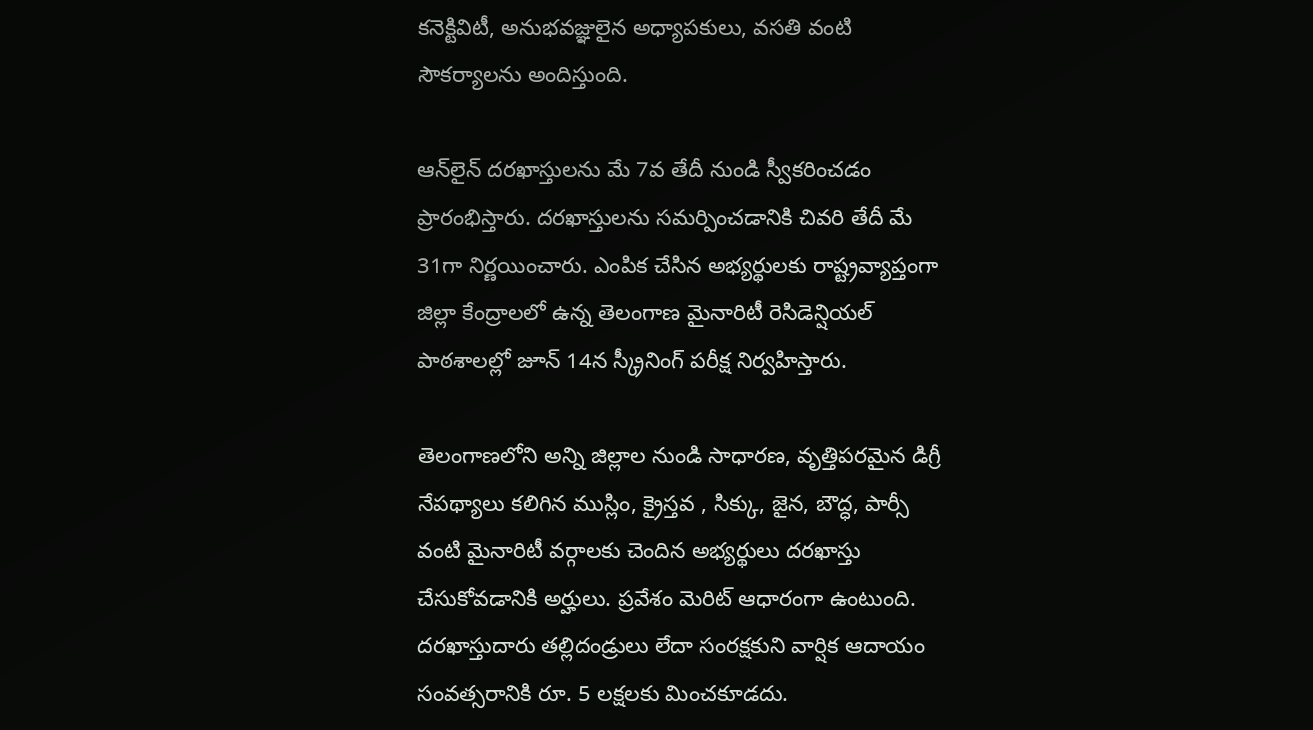కనెక్టివిటీ, అనుభవజ్ఞులైన అధ్యాపకులు, వసతి వంటి సౌకర్యాలను అందిస్తుంది.

ఆన్‌లైన్ దరఖాస్తులను మే 7వ తేదీ నుండి స్వీకరించడం ప్రారంభిస్తారు. దరఖాస్తులను సమర్పించడానికి చివరి తేదీ మే 31గా నిర్ణయించారు. ఎంపిక చేసిన అభ్యర్థులకు రాష్ట్రవ్యాప్తంగా జిల్లా కేంద్రాలలో ఉన్న తెలంగాణ మైనారిటీ రెసిడెన్షియల్ పాఠశాలల్లో జూన్ 14న స్క్రీనింగ్ పరీక్ష నిర్వహిస్తారు.

తెలంగాణలోని అన్ని జిల్లాల నుండి సాధారణ, వృత్తిపరమైన డిగ్రీ నేపథ్యాలు కలిగిన ముస్లిం, క్రైస్తవ , సిక్కు, జైన, బౌద్ధ, పార్సీ వంటి మైనారిటీ వర్గాలకు చెందిన అభ్యర్థులు దరఖాస్తు చేసుకోవడానికి అర్హులు. ప్రవేశం మెరిట్ ఆధారంగా ఉంటుంది. దరఖాస్తుదారు తల్లిదండ్రులు లేదా సంరక్షకుని వార్షిక ఆదాయం సంవత్సరానికి రూ. 5 లక్షలకు మించకూడదు.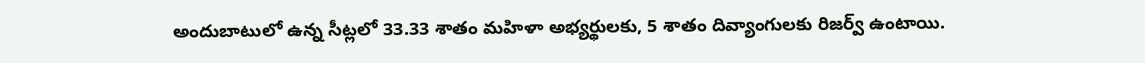అందుబాటులో ఉన్న సీట్లలో 33.33 శాతం మహిళా అభ్యర్థులకు, 5 శాతం దివ్యాంగులకు రిజర్వ్ ఉంటాయి.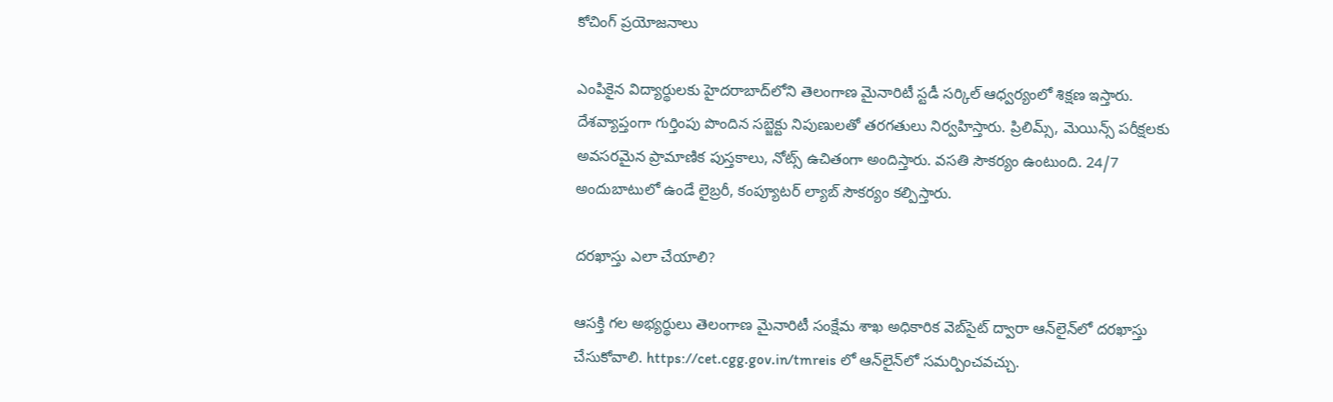కోచింగ్ ప్రయోజనాలు

ఎంపికైన విద్యార్థులకు హైదరాబాద్‌లోని తెలంగాణ మైనారిటీ స్టడీ సర్కిల్ ఆధ్వర్యంలో శిక్షణ ఇస్తారు. దేశవ్యాప్తంగా గుర్తింపు పొందిన సబ్జెక్టు నిపుణులతో తరగతులు నిర్వహిస్తారు. ప్రిలిమ్స్, మెయిన్స్ పరీక్షలకు అవసరమైన ప్రామాణిక పుస్తకాలు, నోట్స్ ఉచితంగా అందిస్తారు. వసతి సౌకర్యం ఉంటుంది. 24/7 అందుబాటులో ఉండే లైబ్రరీ, కంప్యూటర్ ల్యాబ్ సౌకర్యం కల్పిస్తారు.

దరఖాస్తు ఎలా చేయాలి?

ఆసక్తి గల అభ్యర్థులు తెలంగాణ మైనారిటీ సంక్షేమ శాఖ అధికారిక వెబ్‌సైట్ ద్వారా ఆన్‌లైన్‌లో దరఖాస్తు చేసుకోవాలి. https://cet.cgg.gov.in/tmreis లో ఆన్‌లైన్‌లో సమర్పించవచ్చు.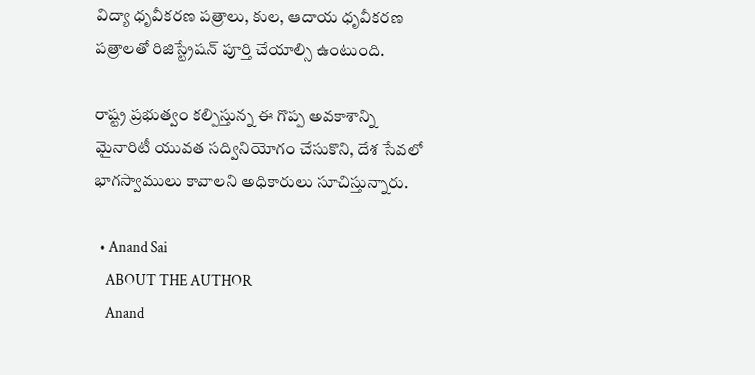విద్యా ధృవీకరణ పత్రాలు, కుల, ఆదాయ ధృవీకరణ పత్రాలతో రిజిస్ట్రేషన్ పూర్తి చేయాల్సి ఉంటుంది.

రాష్ట్ర ప్రభుత్వం కల్పిస్తున్న ఈ గొప్ప అవకాశాన్ని మైనారిటీ యువత సద్వినియోగం చేసుకొని, దేశ సేవలో భాగస్వాములు కావాలని అధికారులు సూచిస్తున్నారు.

  • Anand Sai
    ABOUT THE AUTHOR
    Anand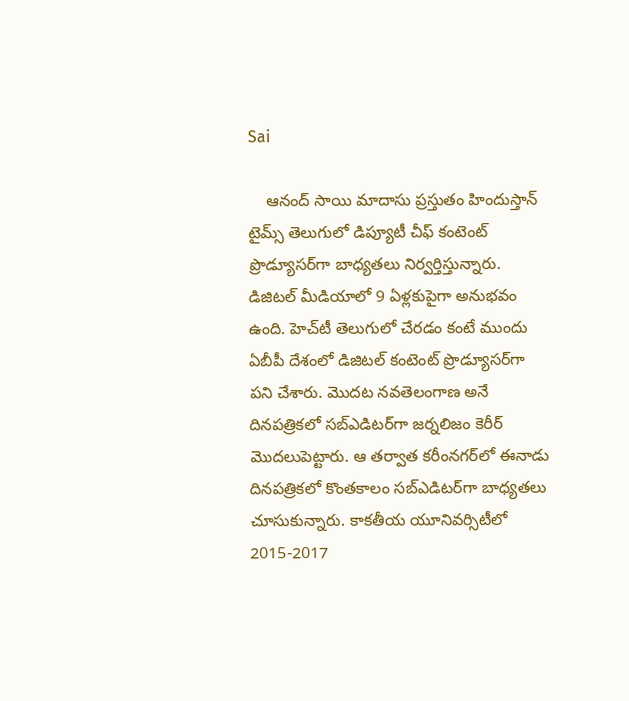Sai

    ఆనంద్ సాయి మాదాసు ప్రస్తుతం హిందుస్తాన్ టైమ్స్ తెలుగులో డిప్యూటీ చీఫ్ కంటెంట్ ప్రొడ్యూసర్‌గా బాధ్యతలు నిర్వర్తిస్తున్నారు. డిజిటల్ మీడియాలో 9 ఏళ్లకుపైగా అనుభవం ఉంది. హెచ్‌టీ తెలుగులో చేరడం కంటే ముందు ఏబీపీ దేశంలో డిజిటల్ కంటెంట్ ప్రొడ్యూసర్‌గా పని చేశారు. మెుదట నవతెలంగాణ అనే దినపత్రికలో సబ్ఎడిటర్‌గా జర్నలిజం కెరీర్ మెుదలుపెట్టారు. ఆ తర్వాత కరీంనగర్‌లో ఈనాడు దినపత్రికలో కొంతకాలం సబ్‌ఎడిటర్‌గా బాధ్యతలు చూసుకున్నారు. కాకతీయ యూనివర్సిటీలో 2015-2017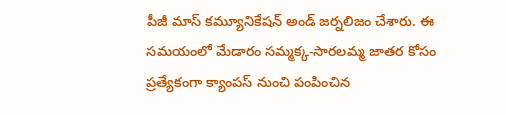పీజీ మాస్ కమ్యూనికేషన్ అండ్ జర్నలిజం చేశారు. ఈ సమయంలో మేడారం సమ్మక్క-సారలమ్మ జాతర కోసం ప్రత్యేకంగా క్యాంపస్ నుంచి పంపించిన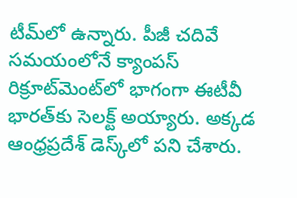టీమ్‌లో ఉన్నారు. పీజీ చదివే సమయంలోనే క్యాంపస్ రిక్రూట్‌మెంట్‌లో భాగంగా ఈటీవీ భారత్‌కు సెలక్ట్ అయ్యారు. అక్కడ ఆంధ్రప్రదేశ్‌ డెస్క్‌లో పని చేశారు.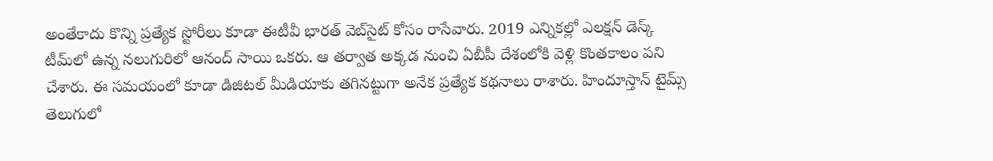అంతేకాదు కొన్ని ప్రత్యేక స్టోరీలు కూడా ఈటీవీ భారత్ వెబ్‌సైట్ కోసం రాసేవారు. 2019 ఎన్నికల్లో ఎలక్షన్ డెస్క్‌ టీమ్‌లో ఉన్న నలుగురిలో ఆనంద్ సాయి ఒకరు. ఆ తర్వాత అక్కడ నుంచి ఏబీపీ దేశంలోకి వెళ్లి కొంతకాలం పని చేశారు. ఈ సమయంలో కూడా డిజిటల్ మీడియాకు తగినట్టుగా అనేక ప్రత్యేక కథనాలు రాశారు. హిందూస్తాన్ టైమ్స్‌ తెలుగులో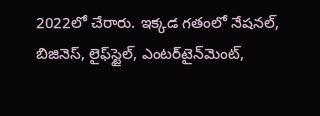2022లో చేరారు. ఇక్కడ గతంలో నేషనల్, బిజినెస్, లైఫ్‌స్టైల్, ఎంటర్‌టైన్‌మెంట్‌,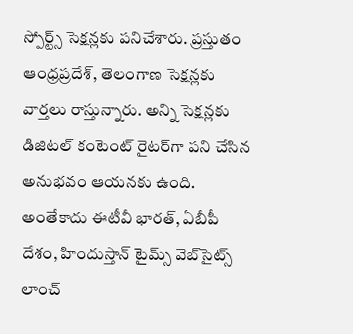స్పోర్ట్స్‌ సెక్షన్లకు పనిచేశారు. ప్రస్తుతం ఆంధ్రప్రదేశ్, తెలంగాణ సెక్షన్లకు వార్తలు రాస్తున్నారు. అన్ని సెక్షన్లకు డిజిటల్ కంటెంట్ రైటర్‌గా పని చేసిన అనుభవం ఆయనకు ఉంది. అంతేకాదు ఈటీవీ భారత్, ఏబీపీ దేశం, హిందుస్తాన్ టైమ్స్ వెబ్‌సైట్స్ లాంచ్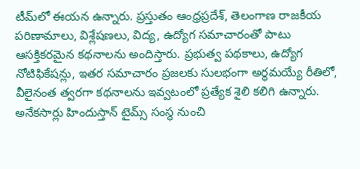టీమ్‌లో ఈయన ఉన్నారు. ప్రస్తుతం ఆంధ్రప్రదేశ్, తెలంగాణ రాజకీయ పరిణామాలు, విశ్లేషణలు, విద్య, ఉద్యోగ సమాచారంతో పాటు ఆసక్తికరమైన కథనాలను అందిస్తారు. ప్రభుత్వ పథకాలు, ఉద్యోగ నోటిఫికేషన్లు, ఇతర సమాచారం ప్రజలకు సులభంగా అర్థమయ్యే రీతిలో, వీలైనంత త్వరగా కథనాలను ఇవ్వటంలో ప్రత్యేక శైలి కలిగి ఉన్నారు. అనేకసార్లు హిందుస్తాన్ టైమ్స్ సంస్థ నుంచి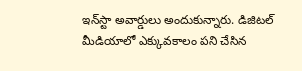ఇన్‌స్టా అవార్డులు అందుకున్నారు. డిజిటల్ మీడియాలో ఎక్కువకాలం పని చేసిన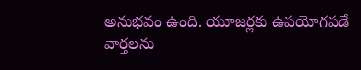అనుభవం ఉంది. యూజర్లకు ఉపయోగపడే వార్తలను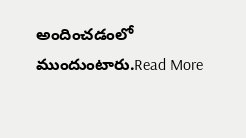అందించడంలో ముందుంటారు.Read More